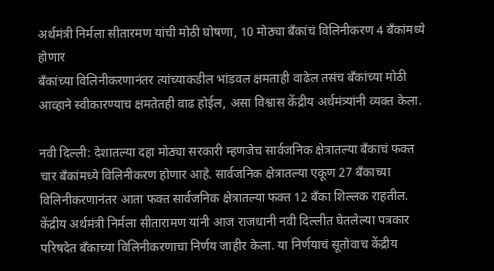अर्थमंत्री निर्मला सीतारमण यांची मोठी घोषणा, 10 मोठ्या बँकांचं विलिनीकरण 4 बँकांमध्ये होणार
बँकांच्या विलिनीकरणानंतर त्यांच्याकडील भांडवल क्षमताही वाढेल तसंच बँकांच्या मोठी आव्हाने स्वीकारण्याच क्षमतेतही वाढ होईल, असा विश्वास केंद्रीय अर्थमंत्र्यांनी व्यक्त केला.

नवी दिल्ली: देशातल्या दहा मोठ्या सरकारी म्हणजेच सार्वजनिक क्षेत्रातल्या बँकाचं फक्त चार बँकांमध्ये विलिनीकरण होणार आहे. सार्वजनिक क्षेत्रातल्या एकूण 27 बँकाच्या विलिनीकरणानंतर आता फक्त सार्वजनिक क्षेत्रातल्या फक्त 12 बँका शिल्लक राहतील. केंद्रीय अर्थमंत्री निर्मला सीतारामण यांनी आज राजधानी नवी दिल्लीत घेतलेल्या पत्रकार परिषदेत बँकाच्या विलिनीकरणाचा निर्णय जाहीर केला. या निर्णयाचं सूतोवाच केंद्रीय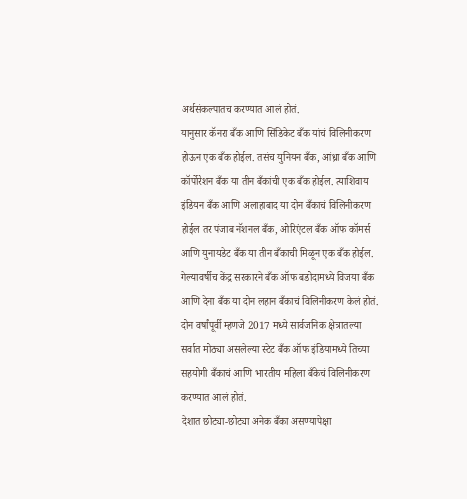अर्थसंकल्पातच करण्यात आलं होतं.
यानुसार कॅनरा बँक आणि सिंडिकेट बँक यांचं विलिनीकरण होऊन एक बँक होईल. तसंच युनियन बँक, आंध्रा बँक आणि कॉर्पोरेशन बँक या तीन बँकांची एक बँक होईल. त्याशिवाय इंडियन बँक आणि अलाहाबाद या दोन बँकाचं विलिनीकरण होईल तर पंजाब नॅशनल बँक, ओरिएंटल बँक ऑफ कॉमर्स आणि युनायडेट बँक या तीन बँकाची मिळून एक बँक होईल.
गेल्यावर्षीच केंद्र सरकारने बँक ऑफ बडोदामध्ये विजया बँक आणि देना बँक या दोन लहान बँकाचं विलिनीकरण केलं होतं. दोन वर्षांपूर्वी म्हणजे 2017 मध्ये सार्वजनिक क्षेत्रातल्या सर्वात मोठ्या असलेल्या स्टेट बँक ऑफ इंडियामध्ये तिच्या सहयोगी बँकाचं आणि भारतीय महिला बँकेचं विलिनीकरण करण्यात आलं होतं.
देशात छोट्या-छोट्या अनेक बँका असण्यापेक्षा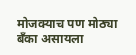मोजक्याच पण मोठ्या बँका असायला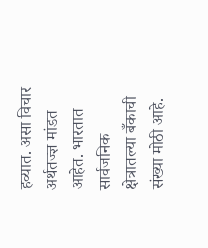हव्यात. असा विचार अर्थतज्ज्ञ मांडत आहेत. भारतात सार्वजनिक क्षेत्रातल्या बँकाची संख्या मोठी आहे.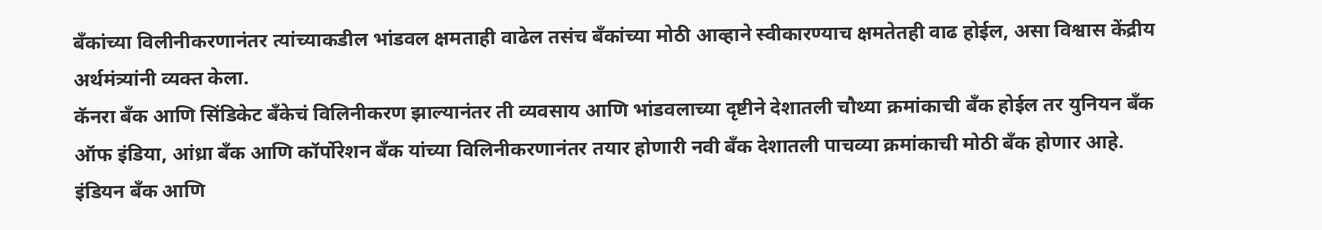बँकांच्या विलीनीकरणानंतर त्यांच्याकडील भांडवल क्षमताही वाढेल तसंच बँकांच्या मोठी आव्हाने स्वीकारण्याच क्षमतेतही वाढ होईल, असा विश्वास केंद्रीय अर्थमंत्र्यांनी व्यक्त केला.
कॅनरा बँक आणि सिंडिकेट बँकेचं विलिनीकरण झाल्यानंतर ती व्यवसाय आणि भांडवलाच्या दृष्टीने देशातली चौथ्या क्रमांकाची बँक होईल तर युनियन बँक ऑफ इंडिया, आंध्रा बँक आणि कॉर्पोरेशन बँक यांच्या विलिनीकरणानंतर तयार होणारी नवी बँक देशातली पाचव्या क्रमांकाची मोठी बँक होणार आहे.
इंडियन बँक आणि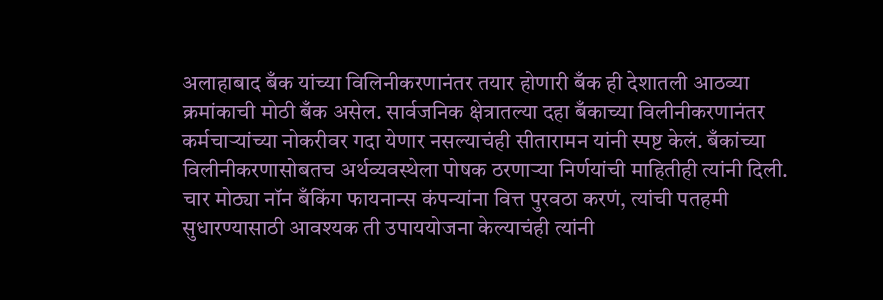अलाहाबाद बँक यांच्या विलिनीकरणानंतर तयार होणारी बँक ही देशातली आठव्या क्रमांकाची मोठी बँक असेल. सार्वजनिक क्षेत्रातल्या दहा बँकाच्या विलीनीकरणानंतर कर्मचाऱ्यांच्या नोकरीवर गदा येणार नसल्याचंही सीतारामन यांनी स्पष्ट केलं. बँकांच्या विलीनीकरणासोबतच अर्थव्यवस्थेला पोषक ठरणाऱ्या निर्णयांची माहितीही त्यांनी दिली. चार मोठ्या नॉन बँकिंग फायनान्स कंपन्यांना वित्त पुरवठा करणं, त्यांची पतहमी सुधारण्यासाठी आवश्यक ती उपाययोजना केल्याचंही त्यांनी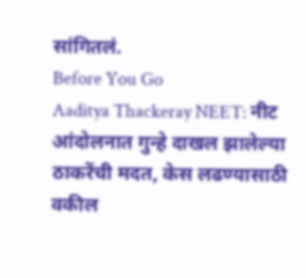सांगितलं.
Before You Go
Aaditya Thackeray NEET: नीट आंदोलनात गुन्हे दाखल झालेल्या ठाकरेंची मदत, केस लढण्यासाठी वकील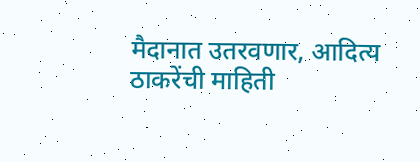मैदानात उतरवणार, आदित्य ठाकरेंची माहिती